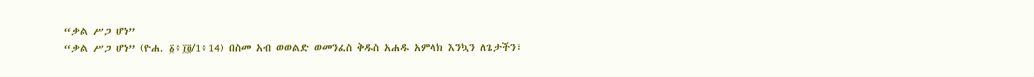“ቃል ሥጋ ሆነ”
“ቃል ሥጋ ሆነ” (ዮሐ. ፩፥፲፬/1፥14) በስመ አብ ወወልድ ወመንፈስ ቅዱስ አሐዱ አምላክ እንኳን ለጌታችን፣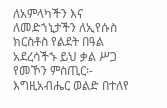ለአምላካችን እና ለመድኀኒታችን ለኢየሱስ ክርስቶስ የልደት በዓል አደረሳችኁ ይህ ቃል ሥጋ የመኾን ምስጢር፡- እግዚአብሔር ወልድ በተለየ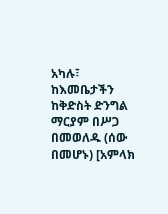አካሉ፣ ከእመቤታችን ከቅድስት ድንግል ማርያም በሥጋ በመወለዱ (ሰው በመሆኑ) [አምላክ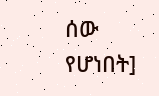ሰው የሆነበት]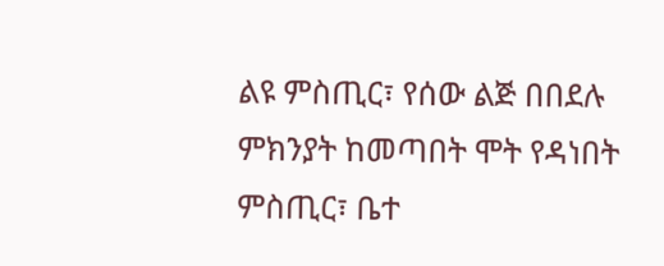ልዩ ምስጢር፣ የሰው ልጅ በበደሉ ምክንያት ከመጣበት ሞት የዳነበት ምስጢር፣ ቤተ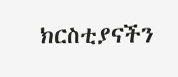ክርስቲያናችን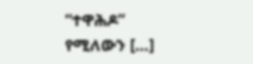“ተዋሕዶ” የሚለውን […]